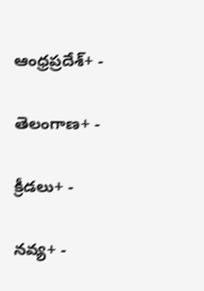ఆంధ్రప్రదేశ్+ -

తెలంగాణ+ -

క్రీడలు+ -

నవ్య+ -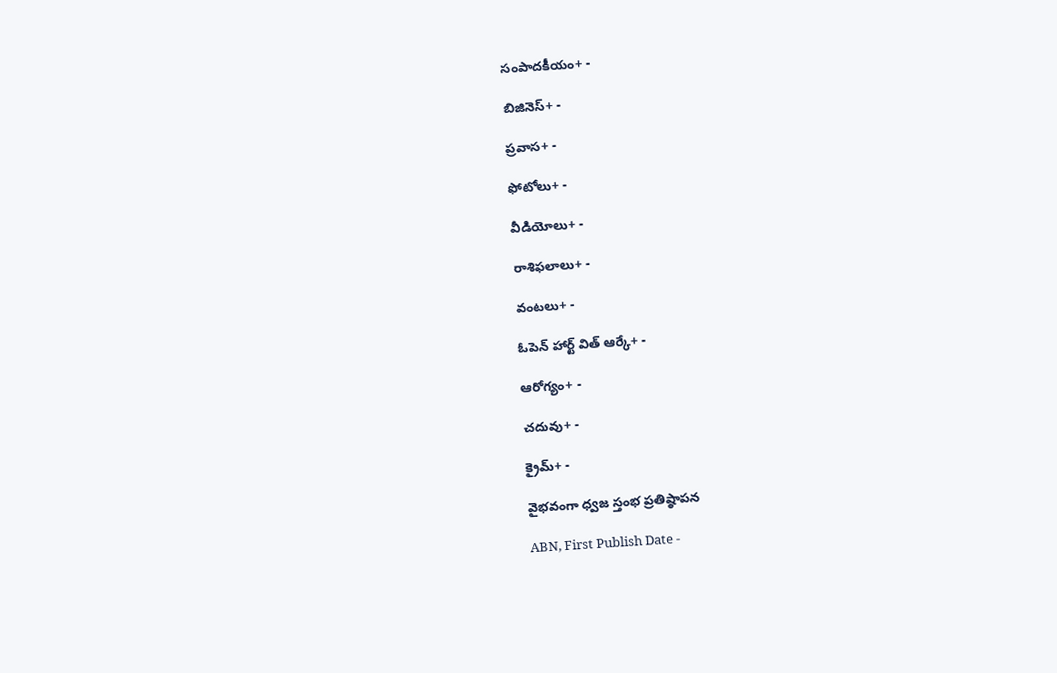సంపాదకీయం+ -

బిజినెస్+ -

ప్రవాస+ -

ఫోటోలు+ -

వీడియోలు+ -

రాశిఫలాలు+ -

వంటలు+ -

ఓపెన్ హార్ట్ విత్ ఆర్కే+ -

ఆరోగ్యం+ -

చదువు+ -

క్రైమ్+ -

వైభవంగా ధ్వజ స్తంభ ప్రతిష్ఠాపన

ABN, First Publish Date -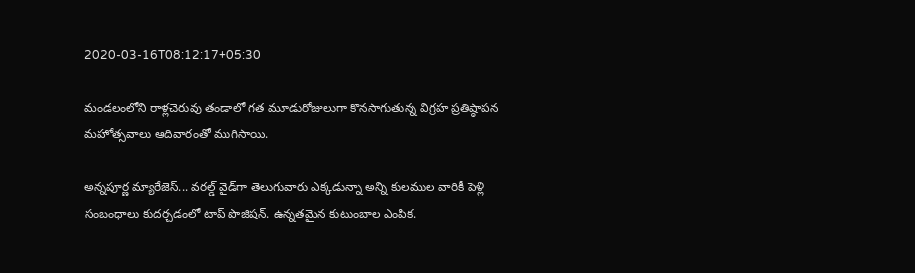2020-03-16T08:12:17+05:30

మండలంలోని రాళ్లచెరువు తండాలో గత మూడురోజులుగా కొనసాగుతున్న విగ్రహ ప్రతిష్ఠాపన మహోత్సవాలు ఆదివారంతో ముగిసాయి.

అన్నపూర్ణ మ్యారేజెస్... వరల్డ్ వైడ్‌గా తెలుగువారు ఎక్కడున్నా అన్ని కులముల వారికీ పెళ్లి సంబంధాలు కుదర్చడంలో టాప్ పొజిషన్. ఉన్నతమైన కుటుంబాల ఎంపిక.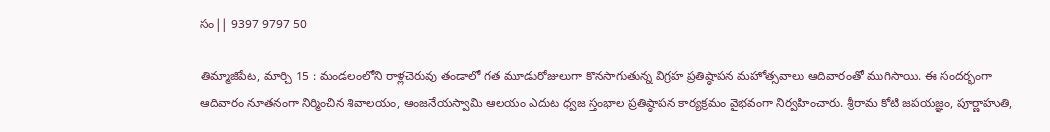సం|| 9397 9797 50

తిమ్మాజిపేట, మార్చి 15 : మండలంలోని రాళ్లచెరువు తండాలో గత మూడురోజులుగా కొనసాగుతున్న విగ్రహ ప్రతిష్ఠాపన మహోత్సవాలు ఆదివారంతో ముగిసాయి. ఈ సందర్భంగా ఆదివారం నూతనంగా నిర్మించిన శివాలయం, ఆంజనేయస్వామి ఆలయం ఎదుట ధ్వజ స్తంభాల ప్రతిష్ఠాపన కార్యక్రమం వైభవంగా నిర్వహించారు. శ్రీరామ కోటి జపయజ్ఞం, పూర్ణాహుతి,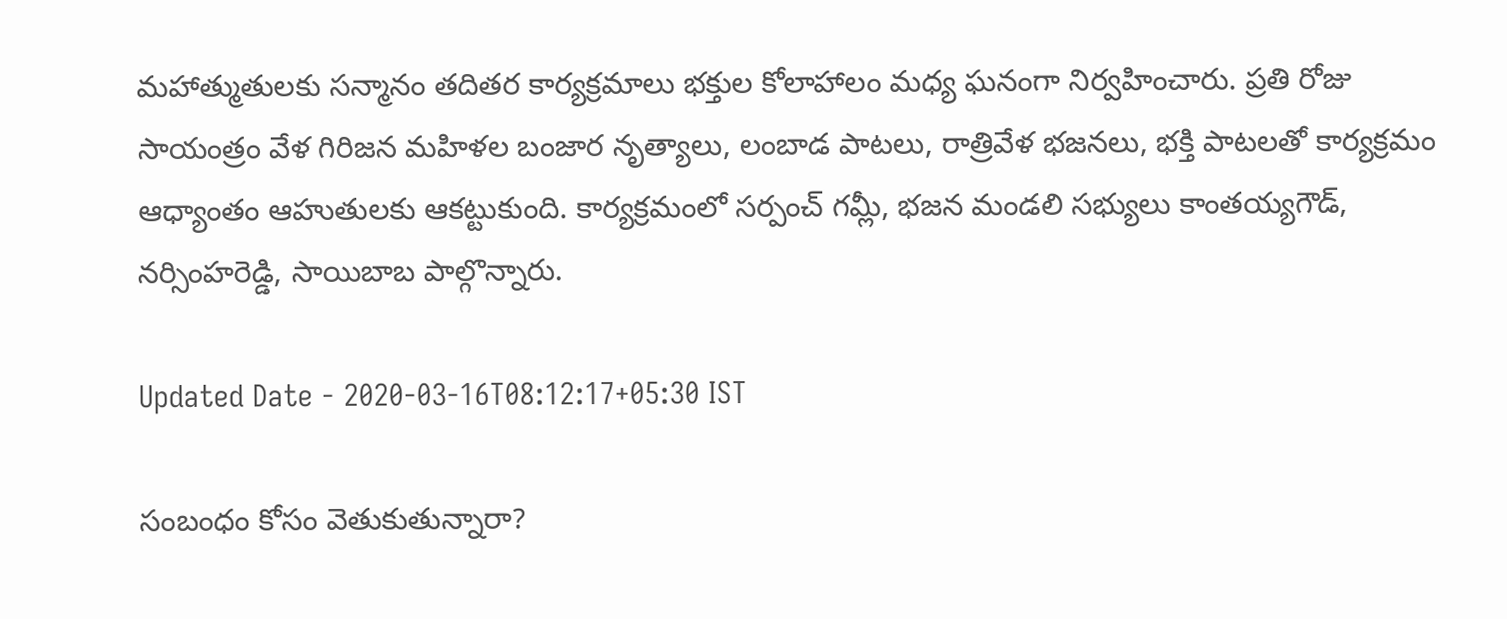మహాత్ముతులకు సన్మానం తదితర కార్యక్రమాలు భక్తుల కోలాహాలం మధ్య ఘనంగా నిర్వహించారు. ప్రతి రోజు సాయంత్రం వేళ గిరిజన మహిళల బంజార నృత్యాలు, లంబాడ పాటలు, రాత్రివేళ భజనలు, భక్తి పాటలతో కార్యక్రమం ఆధ్యాంతం ఆహుతులకు ఆకట్టుకుంది. కార్యక్రమంలో సర్పంచ్‌ గమ్లీ, భజన మండలి సభ్యులు కాంతయ్యగౌడ్‌, నర్సింహరెడ్డి, సాయిబాబ పాల్గొన్నారు.

Updated Date - 2020-03-16T08:12:17+05:30 IST

సంబంధం కోసం వెతుకుతున్నారా?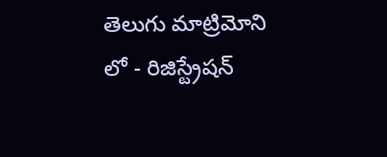తెలుగు మాట్రిమోని లో - రిజిస్ట్రేషన్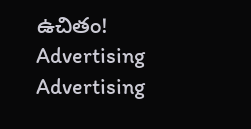ఉచితం!
Advertising
Advertising